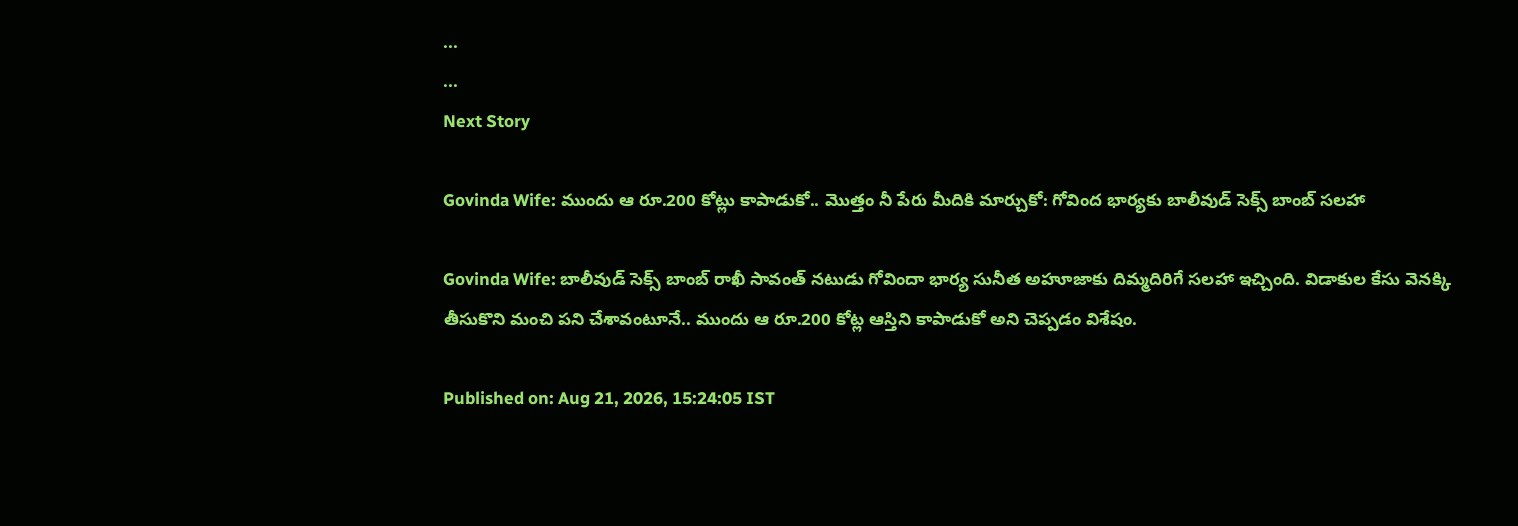...
...
Next Story

Govinda Wife: ముందు ఆ రూ.200 కోట్లు కాపాడుకో.. మొత్తం నీ పేరు మీదికి మార్చుకో: గోవింద భార్యకు బాలీవుడ్ సెక్స్ బాంబ్ సలహా

Govinda Wife: బాలీవుడ్ సెక్స్ బాంబ్ రాఖీ సావంత్ నటుడు గోవిందా భార్య సునీత అహూజాకు దిమ్మదిరిగే సలహా ఇచ్చింది. విడాకుల కేసు వెనక్కి తీసుకొని మంచి పని చేశావంటూనే.. ముందు ఆ రూ.200 కోట్ల ఆస్తిని కాపాడుకో అని చెప్పడం విశేషం.

Published on: Aug 21, 2026, 15:24:05 IST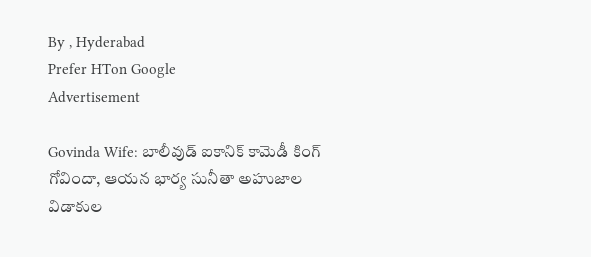By , Hyderabad
Prefer HTon Google
Advertisement

Govinda Wife: బాలీవుడ్ ఐకానిక్ కామెడీ కింగ్ గోవిందా, ఆయన భార్య సునీతా అహుజాల విడాకుల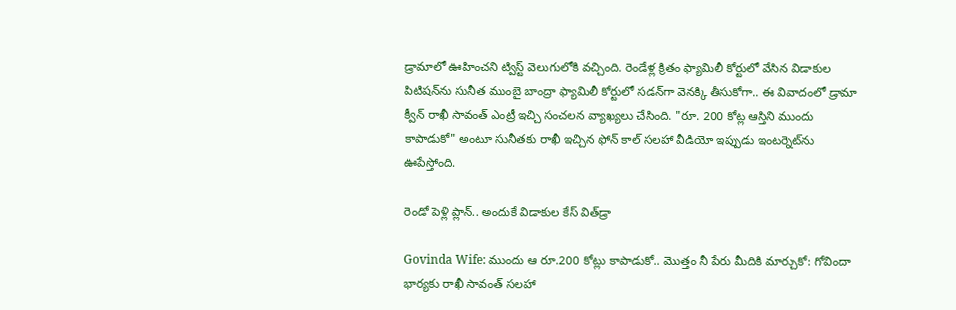డ్రామాలో ఊహించని ట్విస్ట్ వెలుగులోకి వచ్చింది. రెండేళ్ల క్రితం ఫ్యామిలీ కోర్టులో వేసిన విడాకుల పిటిషన్‌ను సునీత ముంబై బాంద్రా ఫ్యామిలీ కోర్టులో సడన్‌గా వెనక్కి తీసుకోగా.. ఈ వివాదంలో డ్రామా క్వీన్ రాఖీ సావంత్ ఎంట్రీ ఇచ్చి సంచలన వ్యాఖ్యలు చేసింది. "రూ. 200 కోట్ల ఆస్తిని ముందు కాపాడుకో" అంటూ సునీతకు రాఖీ ఇచ్చిన ఫోన్ కాల్ సలహా వీడియో ఇప్పుడు ఇంటర్నెట్‌ను ఊపేస్తోంది.

రెండో పెళ్లి ప్లాన్.. అందుకే విడాకుల కేస్ విత్‌డ్రా

Govinda Wife: ముందు ఆ రూ.200 కోట్లు కాపాడుకో.. మొత్తం నీ పేరు మీదికి మార్చుకో: గోవిందా భార్యకు రాఖీ సావంత్ సలహా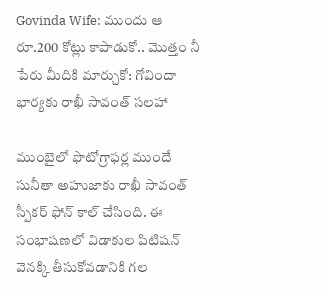Govinda Wife: ముందు ఆ రూ.200 కోట్లు కాపాడుకో.. మొత్తం నీ పేరు మీదికి మార్చుకో: గోవిందా భార్యకు రాఖీ సావంత్ సలహా

ముంబైలో ఫొటోగ్రాఫర్ల ముందే సునీతా అహుజాకు రాఖీ సావంత్ స్పీకర్ ఫోన్ కాల్ చేసింది. ఈ సంభాషణలో విడాకుల పిటిషన్ వెనక్కి తీసుకోవడానికి గల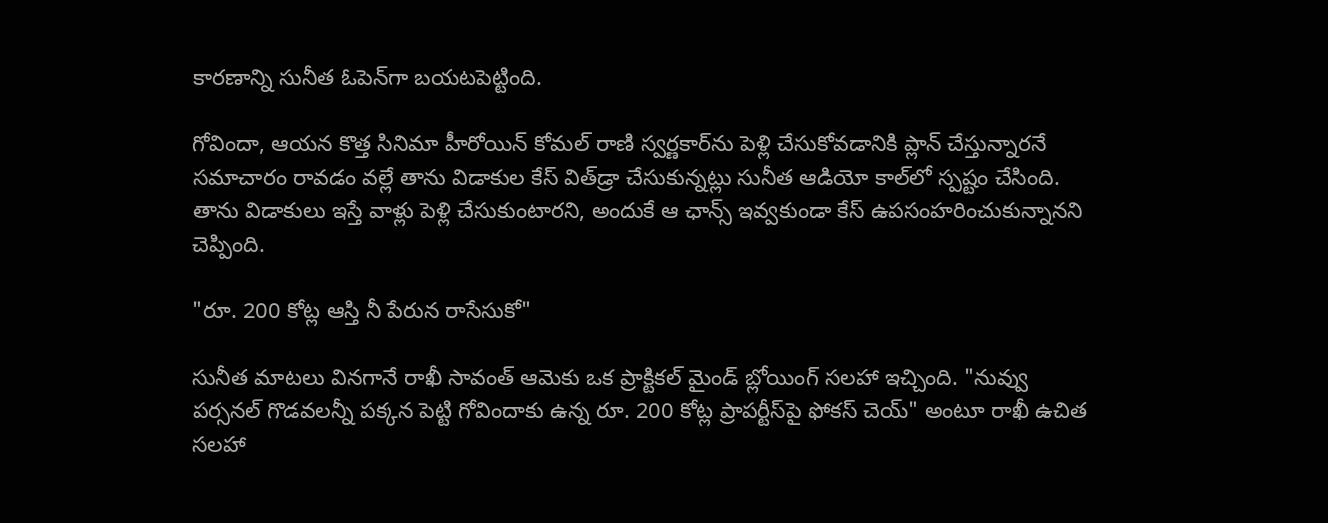కారణాన్ని సునీత ఓపెన్‌గా బయటపెట్టింది.

గోవిందా, ఆయన కొత్త సినిమా హీరోయిన్ కోమల్ రాణి స్వర్ణకార్‌ను పెళ్లి చేసుకోవడానికి ప్లాన్ చేస్తున్నారనే సమాచారం రావడం వల్లే తాను విడాకుల కేస్ విత్‌డ్రా చేసుకున్నట్లు సునీత ఆడియో కాల్‌లో స్పష్టం చేసింది. తాను విడాకులు ఇస్తే వాళ్లు పెళ్లి చేసుకుంటారని, అందుకే ఆ ఛాన్స్ ఇవ్వకుండా కేస్ ఉపసంహరించుకున్నానని చెప్పింది.

"రూ. 200 కోట్ల ఆస్తి నీ పేరున రాసేసుకో"

సునీత మాటలు వినగానే రాఖీ సావంత్ ఆమెకు ఒక ప్రాక్టికల్ మైండ్ బ్లోయింగ్ సలహా ఇచ్చింది. "నువ్వు పర్సనల్ గొడవలన్నీ పక్కన పెట్టి గోవిందాకు ఉన్న రూ. 200 కోట్ల ప్రాపర్టీస్‌పై ఫోకస్ చెయ్" అంటూ రాఖీ ఉచిత సలహా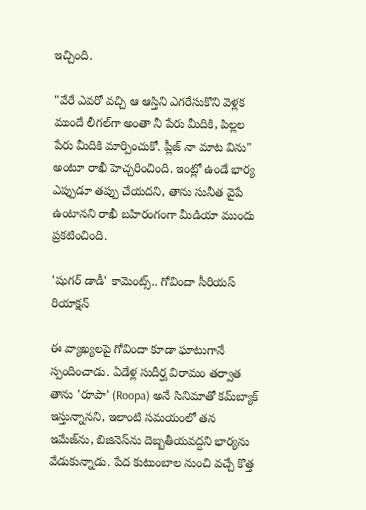ఇచ్చింది.

"వేరే ఎవరో వచ్చి ఆ ఆస్తిని ఎగరేసుకొని వెళ్లక ముందే లీగల్‌గా అంతా నీ పేరు మీదికి, పిల్లల పేరు మీదికి మార్పించుకో. ప్లీజ్ నా మాట విను" అంటూ రాఖీ హెచ్చరించింది. ఇంట్లో ఉండే భార్య ఎప్పుడూ తప్పు చేయదని, తాను సునీత వైపే ఉంటానని రాఖీ బహిరంగంగా మీడియా ముందు ప్రకటించింది.

'షుగర్ డాడీ' కామెంట్స్.. గోవిందా సీరియస్ రియాక్షన్

ఈ వ్యాఖ్యలపై గోవిందా కూడా ఘాటుగానే స్పందించాడు. ఏడేళ్ల సుదీర్ఘ విరామం తర్వాత తాను 'రూపా' (Roopa) అనే సినిమాతో కమ్‌బ్యాక్ ఇస్తున్నానని, ఇలాంటి సమయంలో తన ఇమేజ్‌ను, బిజినెస్‌ను దెబ్బతీయవద్దని భార్యను వేడుకున్నాడు. పేద కుటుంబాల నుంచి వచ్చే కొత్త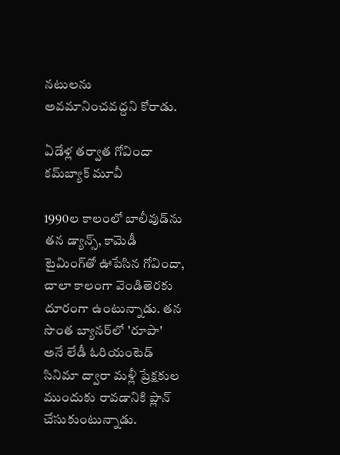నటులను అవమానించవద్దని కోరాడు.

ఏడేళ్ల తర్వాత గోవిందా కమ్‌బ్యాక్ మూవీ

1990ల కాలంలో బాలీవుడ్‌ను తన డ్యాన్స్, కామెడీ టైమింగ్‌తో ఊపేసిన గోవిందా, చాలా కాలంగా వెండితెరకు దూరంగా ఉంటున్నాడు. తన సొంత బ్యానర్‌లో 'రూపా' అనే లేడీ ఓరియంటెడ్ సినిమా ద్వారా మళ్లీ ప్రేక్షకుల ముందుకు రావడానికి ప్లాన్ చేసుకుంటున్నాడు.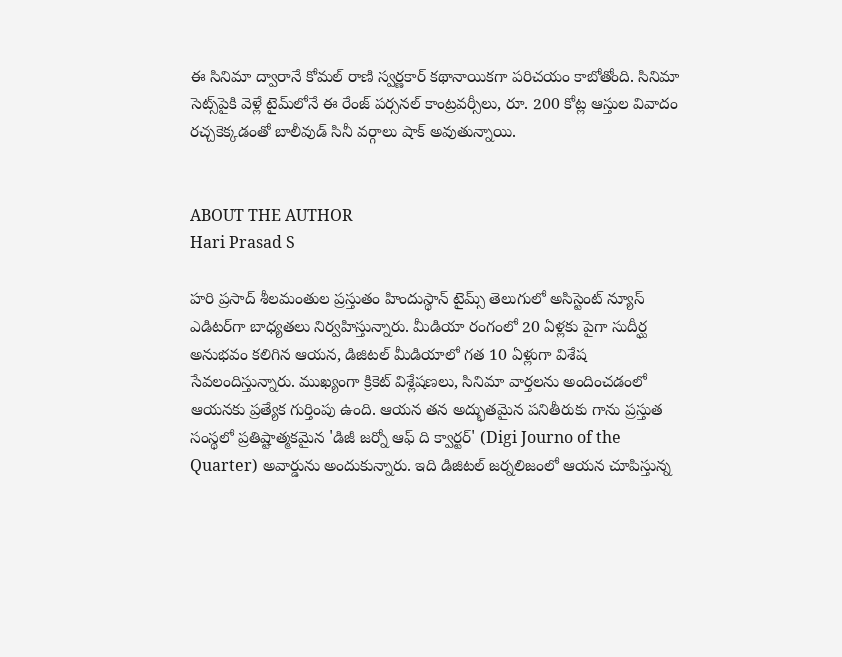ఈ సినిమా ద్వారానే కోమల్ రాణి స్వర్ణకార్ కథానాయికగా పరిచయం కాబోతోంది. సినిమా సెట్స్‌పైకి వెళ్లే టైమ్‌లోనే ఈ రేంజ్ పర్సనల్ కాంట్రవర్సీలు, రూ. 200 కోట్ల ఆస్తుల వివాదం రచ్చకెక్కడంతో బాలీవుడ్ సినీ వర్గాలు షాక్ అవుతున్నాయి.


ABOUT THE AUTHOR
Hari Prasad S

హరి ప్రసాద్ శీలమంతుల ప్రస్తుతం హిందుస్థాన్ టైమ్స్ తెలుగులో అసిస్టెంట్ న్యూస్ ఎడిటర్‌గా బాధ్యతలు నిర్వహిస్తున్నారు. మీడియా రంగంలో 20 ఏళ్లకు పైగా సుదీర్ఘ అనుభవం కలిగిన ఆయన, డిజిటల్ మీడియాలో గత 10 ఏళ్లుగా విశేష సేవలందిస్తున్నారు. ముఖ్యంగా క్రికెట్ విశ్లేషణలు, సినిమా వార్తలను అందించడంలో ఆయనకు ప్రత్యేక గుర్తింపు ఉంది. ఆయన తన అద్భుతమైన పనితీరుకు గాను ప్రస్తుత సంస్థలో ప్రతిష్టాత్మకమైన 'డిజీ జర్నో ఆఫ్ ది క్వార్టర్' (Digi Journo of the Quarter) అవార్డును అందుకున్నారు. ఇది డిజిటల్ జర్నలిజంలో ఆయన చూపిస్తున్న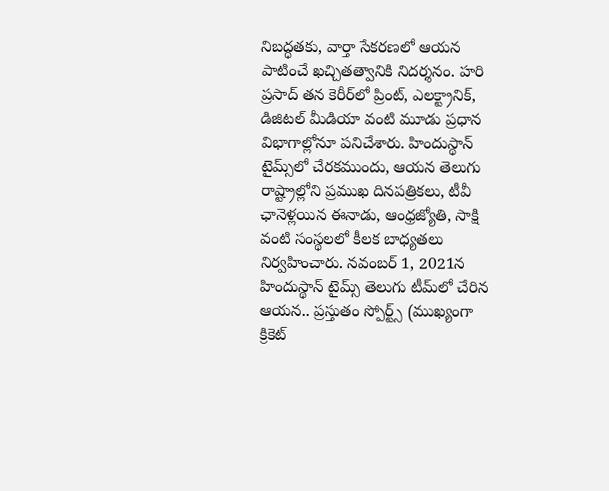నిబద్ధతకు, వార్తా సేకరణలో ఆయన పాటించే ఖచ్చితత్వానికి నిదర్శనం. హరి ప్రసాద్ తన కెరీర్‌లో ప్రింట్, ఎలక్ట్రానిక్, డిజిటల్ మీడియా వంటి మూడు ప్రధాన విభాగాల్లోనూ పనిచేశారు. హిందుస్థాన్ టైమ్స్‌లో చేరకముందు, ఆయన తెలుగు రాష్ట్రాల్లోని ప్రముఖ దినపత్రికలు, టీవీ ఛానెళ్లయిన ఈనాడు, ఆంధ్రజ్యోతి, సాక్షి వంటి సంస్థలలో కీలక బాధ్యతలు నిర్వహించారు. నవంబర్ 1, 2021న హిందుస్థాన్ టైమ్స్ తెలుగు టీమ్‌లో చేరిన ఆయన.. ప్రస్తుతం స్పోర్ట్స్ (ముఖ్యంగా క్రికెట్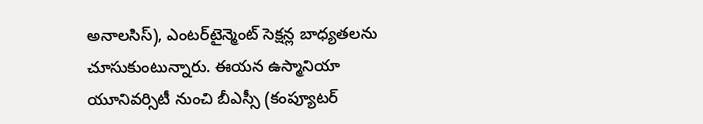అనాలసిస్), ఎంటర్‌టైన్మెంట్ సెక్షన్ల బాధ్యతలను చూసుకుంటున్నారు. ఈయన ఉస్మానియా యూనివర్సిటీ నుంచి బీఎస్సీ (కంప్యూటర్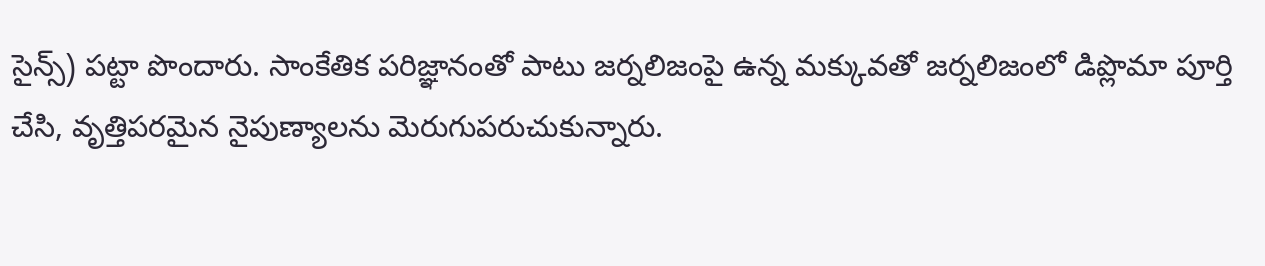సైన్స్) పట్టా పొందారు. సాంకేతిక పరిజ్ఞానంతో పాటు జర్నలిజంపై ఉన్న మక్కువతో జర్నలిజంలో డిప్లొమా పూర్తి చేసి, వృత్తిపరమైన నైపుణ్యాలను మెరుగుపరుచుకున్నారు.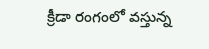క్రీడా రంగంలో వస్తున్న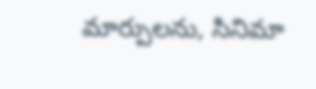మార్పులను, సినిమా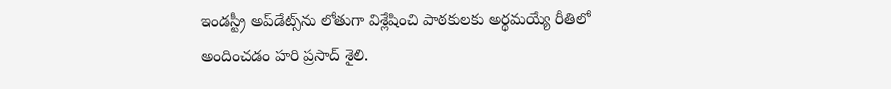ఇండస్ట్రీ అప్‌డేట్స్‌ను లోతుగా విశ్లేషించి పాఠకులకు అర్థమయ్యే రీతిలో అందించడం హరి ప్రసాద్ శైలి.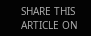SHARE THIS ARTICLE ON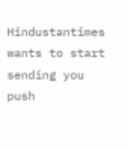Hindustantimes wants to start sending you push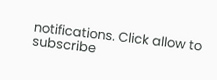notifications. Click allow to subscribe